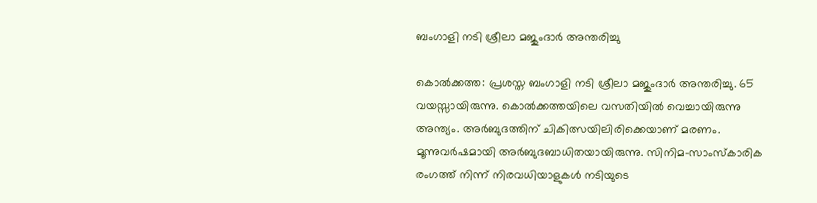ബംഗാളി നടി ശ്രീലാ മജുംദാര്‍ അന്തരിച്ചു

കൊല്‍ക്കത്ത: പ്രശസ്ത ബംഗാളി നടി ശ്രീലാ മജുംദാര്‍ അന്തരിച്ചു. 65 വയസ്സായിരുന്നു. കൊല്‍ക്കത്തയിലെ വസതിയില്‍ വെച്ചായിരുന്നു അന്ത്യം. അര്‍ബുദത്തിന് ചികിത്സയിലിരിക്കെയാണ് മരണം. മൂന്നുവര്‍ഷമായി അര്‍ബുദബാധിതയായിരുന്നു. സിനിമ-സാംസ്‌കാരിക രംഗത്ത് നിന്ന് നിരവധിയാളുകള്‍ നടിയുടെ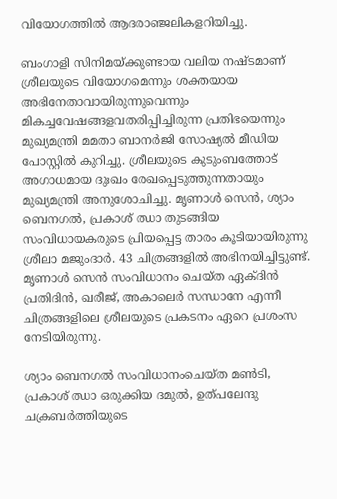വിയോഗത്തില്‍ ആദരാഞ്ജലികളറിയിച്ചു.

ബംഗാളി സിനിമയ്ക്കുണ്ടായ വലിയ നഷ്ടമാണ് ശ്രീലയുടെ വിയോഗമെന്നും ശക്തയായ അഭിനേതാവായിരുന്നുവെന്നും മികച്ചവേഷങ്ങളവതരിപ്പിച്ചിരുന്ന പ്രതിഭയെന്നും മുഖ്യമന്ത്രി മമതാ ബാനര്‍ജി സോഷ്യല്‍ മീഡിയ പോസ്റ്റില്‍ കുറിച്ചു. ശ്രീലയുടെ കുടുംബത്തോട് അഗാധമായ ദുഃഖം രേഖപ്പെടുത്തുന്നതായും മുഖ്യമന്ത്രി അനുശോചിച്ചു. മൃണാള്‍ സെന്‍, ശ്യാം ബെനഗല്‍, പ്രകാശ് ഝാ തുടങ്ങിയ സംവിധായകരുടെ പ്രിയപ്പെട്ട താരം കൂടിയായിരുന്നു ശ്രീലാ മജുംദാര്‍. 43 ചിത്രങ്ങളില്‍ അഭിനയിച്ചിട്ടുണ്ട്. മൃണാള്‍ സെന്‍ സംവിധാനം ചെയ്ത ഏക്ദിന്‍ പ്രതിദിന്‍, ഖരീജ്, അകാലെര്‍ സന്ധാനേ എന്നീ ചിത്രങ്ങളിലെ ശ്രീലയുടെ പ്രകടനം ഏറെ പ്രശംസ നേടിയിരുന്നു.

ശ്യാം ബെനഗല്‍ സംവിധാനംചെയ്ത മണ്‍ടി, പ്രകാശ് ഝാ ഒരുക്കിയ ദമുല്‍, ഉത്പലേന്ദു ചക്രബര്‍ത്തിയുടെ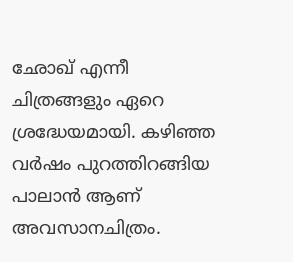ഛോഖ് എന്നീ ചിത്രങ്ങളും ഏറെ ശ്രദ്ധേയമായി. കഴിഞ്ഞ വര്‍ഷം പുറത്തിറങ്ങിയ പാലാന്‍ ആണ് അവസാനചിത്രം.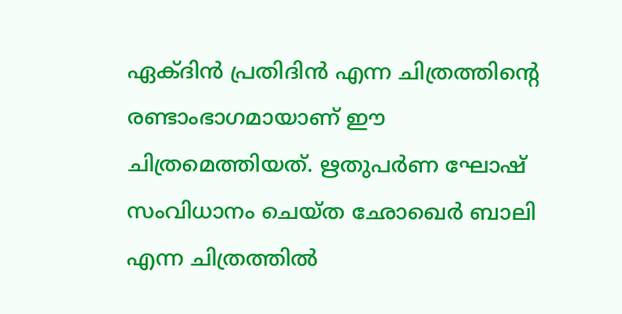ഏക്ദിന്‍ പ്രതിദിന്‍ എന്ന ചിത്രത്തിന്റെ രണ്ടാംഭാഗമായാണ് ഈ ചിത്രമെത്തിയത്. ഋതുപര്‍ണ ഘോഷ് സംവിധാനം ചെയ്ത ഛോഖെര്‍ ബാലി എന്ന ചിത്രത്തില്‍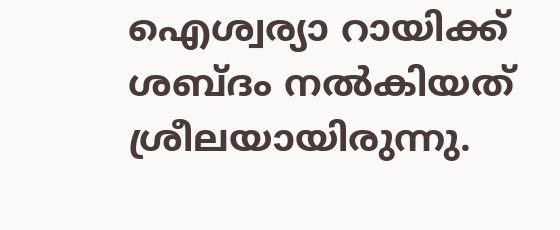ഐശ്വര്യാ റായിക്ക് ശബ്ദം നല്‍കിയത് ശ്രീലയായിരുന്നു.